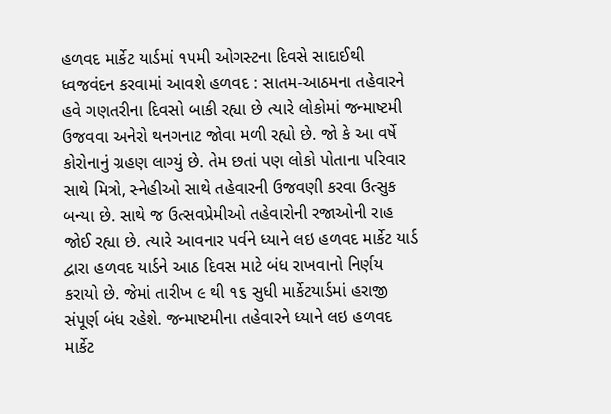હળવદ માર્કેટ યાર્ડમાં ૧૫મી ઓગસ્ટના દિવસે સાદાઈથી ધ્વજવંદન કરવામાં આવશે હળવદ : સાતમ-આઠમના તહેવારને હવે ગણતરીના દિવસો બાકી રહ્યા છે ત્યારે લોકોમાં જન્માષ્ટમી ઉજવવા અનેરો થનગનાટ જોવા મળી રહ્યો છે. જો કે આ વર્ષે કોરોનાનું ગ્રહણ લાગ્યું છે. તેમ છતાં પણ લોકો પોતાના પરિવાર સાથે મિત્રો, સ્નેહીઓ સાથે તહેવારની ઉજવણી કરવા ઉત્સુક બન્યા છે. સાથે જ ઉત્સવપ્રેમીઓ તહેવારોની રજાઓની રાહ જોઈ રહ્યા છે. ત્યારે આવનાર પર્વને ધ્યાને લઇ હળવદ માર્કેટ યાર્ડ દ્વારા હળવદ યાર્ડને આઠ દિવસ માટે બંધ રાખવાનો નિર્ણય કરાયો છે. જેમાં તારીખ ૯ થી ૧૬ સુધી માર્કેટયાર્ડમાં હરાજી સંપૂર્ણ બંધ રહેશે. જન્માષ્ટમીના તહેવારને ધ્યાને લઇ હળવદ માર્કેટ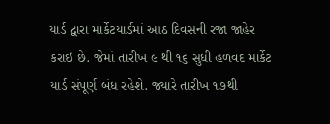યાર્ડ દ્વારા માર્કેટયાર્ડમાં આઠ દિવસની રજા જાહેર કરાઇ છે. જેમાં તારીખ ૯ થી ૧૬ સુધી હળવદ માર્કેટ યાર્ડ સંપૂર્ણ બંધ રહેશે. જ્યારે તારીખ ૧૭થી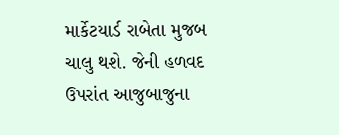માર્કેટયાર્ડ રાબેતા મુજબ ચાલુ થશે. જેની હળવદ ઉપરાંત આજુબાજુના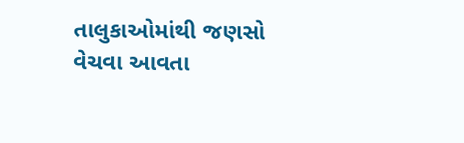તાલુકાઓમાંથી જણસો વેચવા આવતા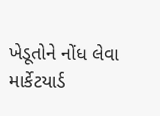ખેડૂતોને નોંધ લેવા માર્કેટયાર્ડ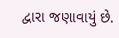દ્વારા જણાવાયું છે.